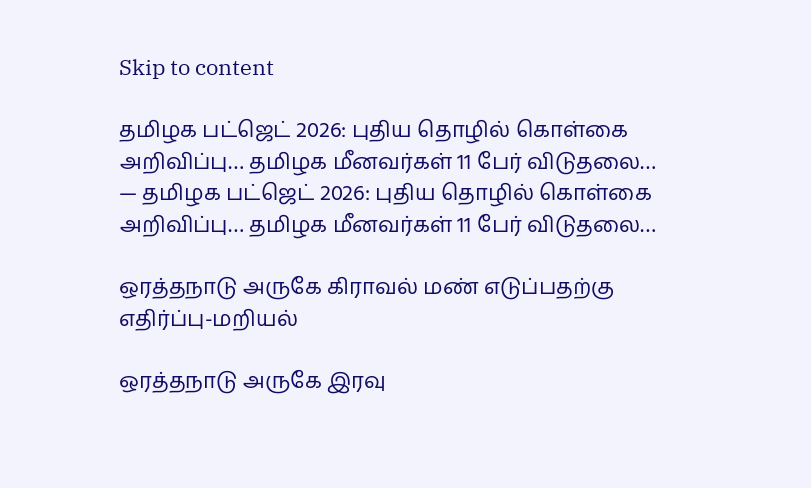Skip to content

தமிழக பட்ஜெட் 2026: புதிய தொழில் கொள்கை அறிவிப்பு… தமிழக மீனவர்கள் 11 பேர் விடுதலை… — தமிழக பட்ஜெட் 2026: புதிய தொழில் கொள்கை அறிவிப்பு… தமிழக மீனவர்கள் 11 பேர் விடுதலை…

ஒரத்தநாடு அருகே கிராவல் மண் எடுப்பதற்கு எதிர்ப்பு-மறியல்

ஒரத்தநாடு அருகே இரவு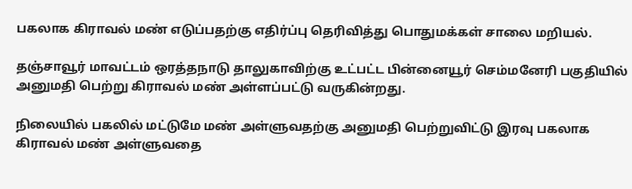பகலாக கிராவல் மண் எடுப்பதற்கு எதிர்ப்பு தெரிவித்து பொதுமக்கள் சாலை மறியல்.

தஞ்சாவூர் மாவட்டம் ஒரத்தநாடு தாலுகாவிற்கு உட்பட்ட பின்னையூர் செம்மனேரி பகுதியில் அனுமதி பெற்று கிராவல் மண் அள்ளப்பட்டு வருகின்றது.

நிலையில் பகலில் மட்டுமே மண் அள்ளுவதற்கு அனுமதி பெற்றுவிட்டு இரவு பகலாக கிராவல் மண் அள்ளுவதை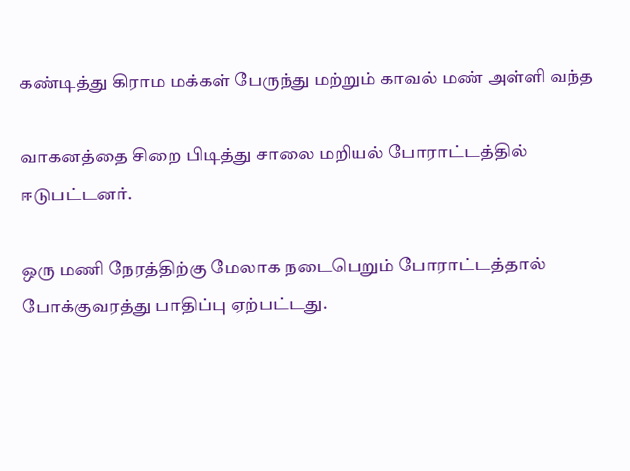கண்டித்து கிராம மக்கள் பேருந்து மற்றும் காவல் மண் அள்ளி வந்த

வாகனத்தை சிறை பிடித்து சாலை மறியல் போராட்டத்தில் ஈடுபட்டனர்.

ஒரு மணி நேரத்திற்கு மேலாக நடைபெறும் போராட்டத்தால் போக்குவரத்து பாதிப்பு ஏற்பட்டது.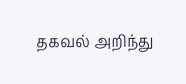தகவல் அறிந்து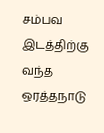சம்பவ இடத்திற்கு வந்த ஒரத்தநாடு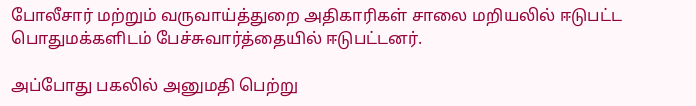போலீசார் மற்றும் வருவாய்த்துறை அதிகாரிகள் சாலை மறியலில் ஈடுபட்ட பொதுமக்களிடம் பேச்சுவார்த்தையில் ஈடுபட்டனர்.

அப்போது பகலில் அனுமதி பெற்று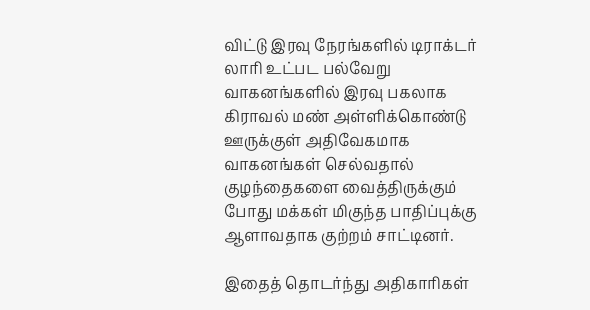விட்டு இரவு நேரங்களில் டிராக்டர் லாரி உட்பட பல்வேறு வாகனங்களில் இரவு பகலாக கிராவல் மண் அள்ளிக்கொண்டு ஊருக்குள் அதிவேகமாக வாகனங்கள் செல்வதால் குழந்தைகளை வைத்திருக்கும் போது மக்கள் மிகுந்த பாதிப்புக்கு ஆளாவதாக குற்றம் சாட்டினர்.

இதைத் தொடர்ந்து அதிகாரிகள்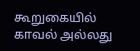கூறுகையில் காவல் அல்லது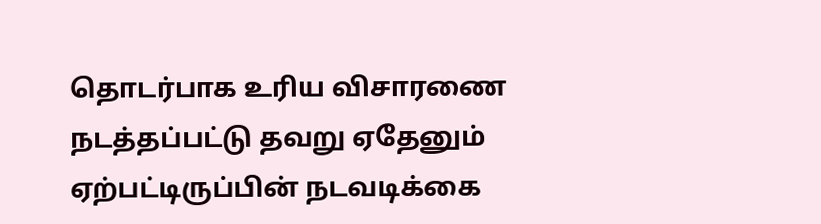தொடர்பாக உரிய விசாரணை நடத்தப்பட்டு தவறு ஏதேனும் ஏற்பட்டிருப்பின் நடவடிக்கை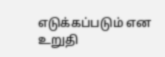எடுக்கப்படும் என உறுதி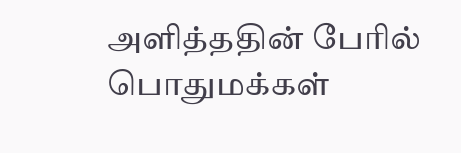அளித்ததின் பேரில் பொதுமக்கள்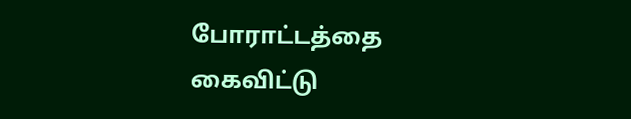போராட்டத்தை கைவிட்டு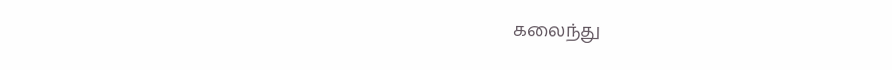கலைந்து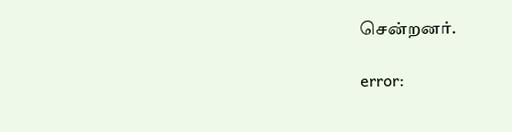சென்றனர்.

error: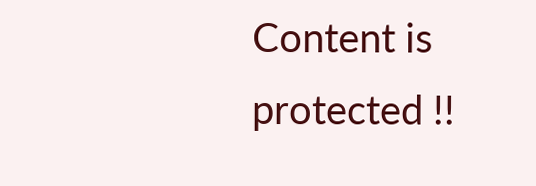Content is protected !!